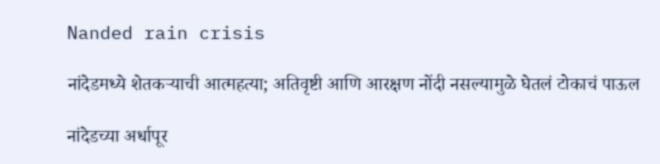Nanded rain crisis

नांदेडमध्ये शेतकऱ्याची आत्महत्या; अतिवृष्टी आणि आरक्षण नोंदी नसल्यामुळे घेतलं टोकाचं पाऊल

नांदेडच्या अर्धापूर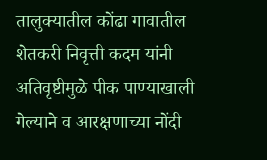तालुक्यातील कोंढा गावातील शेतकरी निवृत्ती कदम यांनी अतिवृष्टीमुळे पीक पाण्याखाली गेल्याने व आरक्षणाच्या नोंदी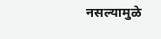नसल्यामुळे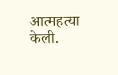आत्महत्या केली.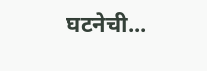घटनेची...